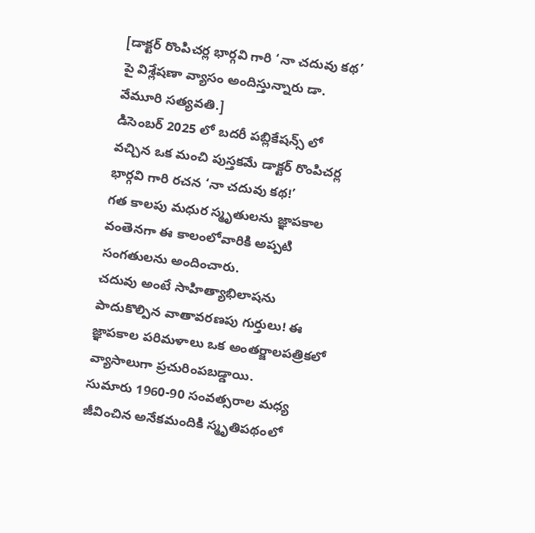[డాక్టర్ రొంపిచర్ల భార్గవి గారి ‘నా చదువు కథ’ పై విశ్లేషణా వ్యాసం అందిస్తున్నారు డా. వేమూరి సత్యవతి.]
డిసెంబర్ 2025 లో బదరీ పబ్లికేషన్స్ లో వచ్చిన ఒక మంచి పుస్తకమే డాక్టర్ రొంపిచర్ల భార్గవి గారి రచన ‘నా చదువు కథ!’
గత కాలపు మధుర స్మృతులను జ్ఞాపకాల వంతెనగా ఈ కాలంలోవారికి అప్పటి సంగతులను అందించారు.
చదువు అంటే సాహిత్యాభిలాషను పాదుకొల్పిన వాతావరణపు గుర్తులు! ఈ జ్ఞాపకాల పరిమళాలు ఒక అంతర్జాలపత్రికలో వ్యాసాలుగా ప్రచురింపబడ్డాయి.
సుమారు 1960-90 సంవత్సరాల మధ్య జీవించిన అనేకమందికి స్మృతిపథంలో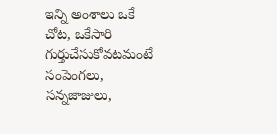ఇన్ని అంశాలు ఒకే చోట, ఒకేసారి గుర్తుచేసుకోవటమంటే సంపెంగలు, సన్నజాజులు,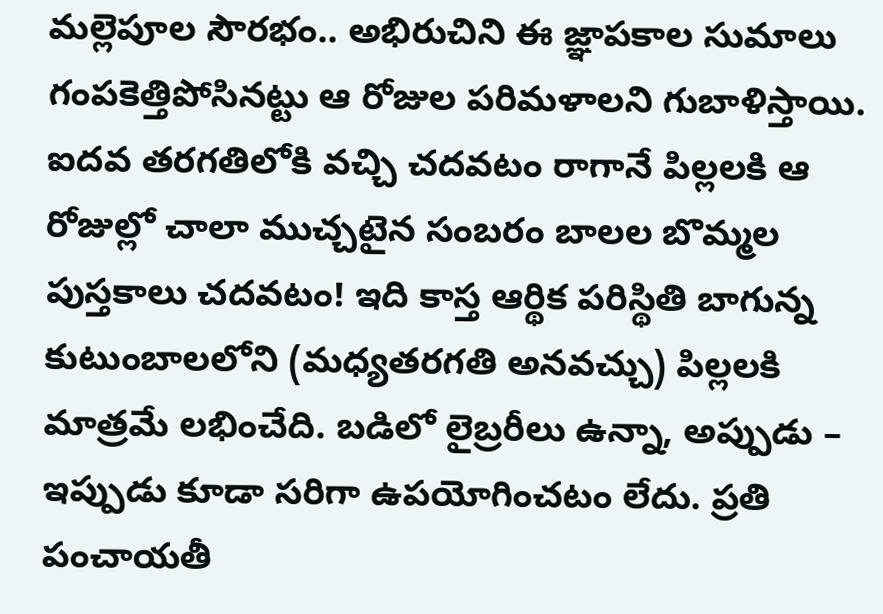మల్లెపూల సౌరభం.. అభిరుచిని ఈ జ్ఞాపకాల సుమాలు గంపకెత్తిపోసినట్టు ఆ రోజుల పరిమళాలని గుబాళిస్తాయి.
ఐదవ తరగతిలోకి వచ్చి చదవటం రాగానే పిల్లలకి ఆ రోజుల్లో చాలా ముచ్చటైన సంబరం బాలల బొమ్మల పుస్తకాలు చదవటం! ఇది కాస్త ఆర్థిక పరిస్థితి బాగున్న కుటుంబాలలోని (మధ్యతరగతి అనవచ్చు) పిల్లలకి మాత్రమే లభించేది. బడిలో లైబ్రరీలు ఉన్నా, అప్పుడు – ఇప్పుడు కూడా సరిగా ఉపయోగించటం లేదు. ప్రతి పంచాయతీ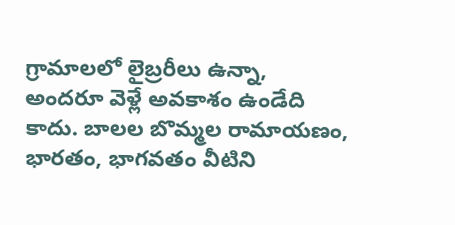గ్రామాలలో లైబ్రరీలు ఉన్నా, అందరూ వెళ్లే అవకాశం ఉండేది కాదు. బాలల బొమ్మల రామాయణం, భారతం, భాగవతం వీటిని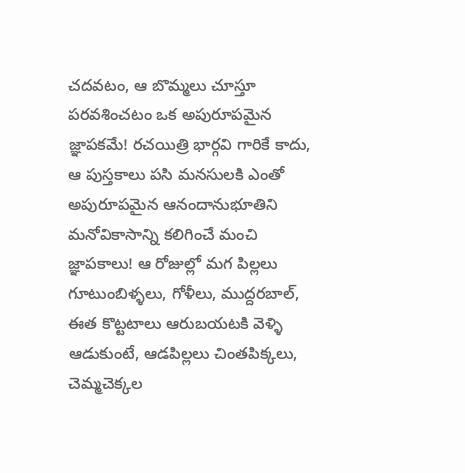చదవటం, ఆ బొమ్మలు చూస్తూ పరవశించటం ఒక అపురూపమైన జ్ఞాపకమే! రచయిత్రి భార్గవి గారికే కాదు, ఆ పుస్తకాలు పసి మనసులకి ఎంతో అపురూపమైన ఆనందానుభూతిని మనోవికాసాన్ని కలిగించే మంచి జ్ఞాపకాలు! ఆ రోజుల్లో మగ పిల్లలు గూటుంబిళ్ళలు, గోళీలు, ముద్దరబాల్, ఈత కొట్టటాలు ఆరుబయటకి వెళ్ళి ఆడుకుంటే, ఆడపిల్లలు చింతపిక్కలు, చెమ్మచెక్కల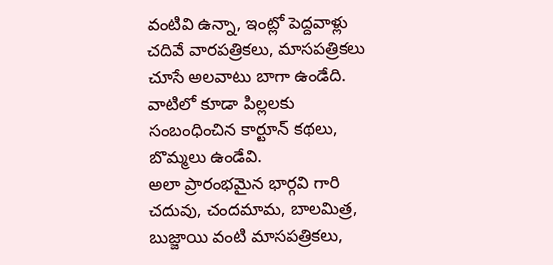వంటివి ఉన్నా, ఇంట్లో పెద్దవాళ్లు చదివే వారపత్రికలు, మాసపత్రికలు చూసే అలవాటు బాగా ఉండేది. వాటిలో కూడా పిల్లలకు సంబంధించిన కార్టూన్ కథలు, బొమ్మలు ఉండేవి.
అలా ప్రారంభమైన భార్గవి గారి చదువు, చందమామ, బాలమిత్ర, బుజ్జాయి వంటి మాసపత్రికలు,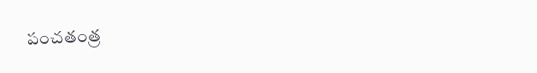పంచతంత్ర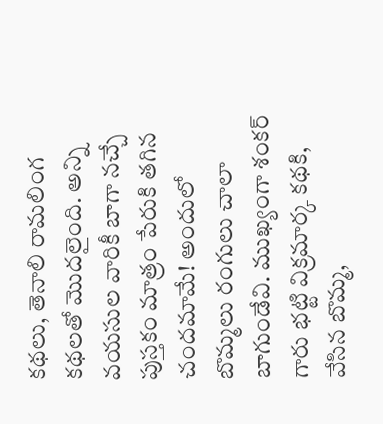కథలు, తెనాలి రామలింగ కథలతో మొదలైంది. అన్ని వయసుల వారికీ బాగా నచ్చే పుస్తకం మాత్రం పేరుకి తగిన చందమామే! అందులో బొమ్మలు రంగులు చాలా బాగుండేవి. ముఖ్యంగా శంకర్ గారు భట్టి విక్రమార్క కథకి, వేసిన బొమ్మ,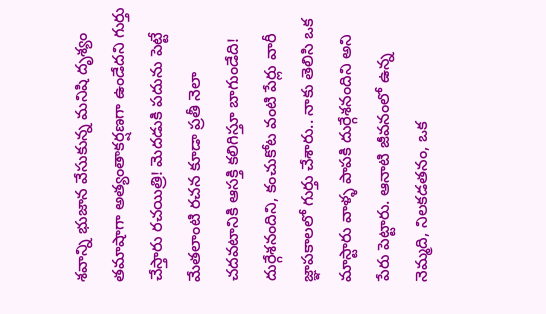శవాన్ని భుజాన వేసుకున్న మనిషి దృశ్యం తమాషాగా అత్యంతాకర్షణగా ఉండేదని గుర్తు చేస్తారు రచయిత్రి! మెదడుకి పదును పెట్టే మేతలాంటి రచన కూడా ప్రతీ నెలా చదవటానికి ఆసక్తి కలిగిస్తూ బాగుండేది! దుర్గేశనందిని, కంచుకోట వంటి పేర్లు వారీ జ్ఞాపకాలలో గుర్తు చేశారు.. నాకు తెలిసి ఒక మాస్టారు వాళ్ళ పాపకి దుర్గేశనందిని అని పేరు పెట్టారు. ఆనాటి జీవనంలో ఉన్న నెమ్మది, నిలకడతనం, ఒక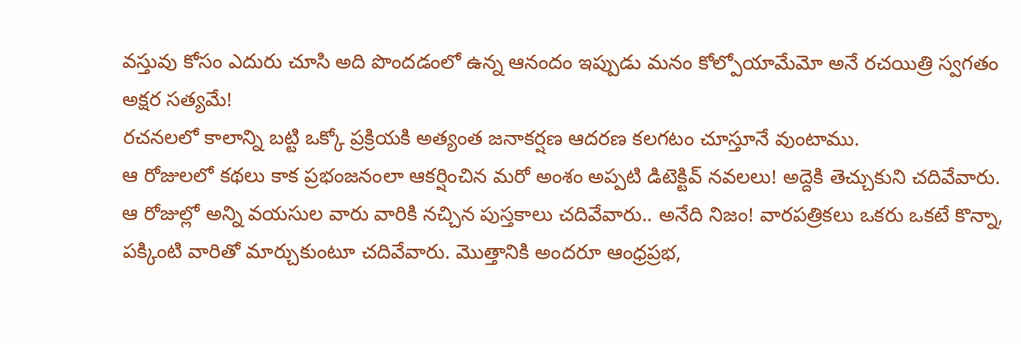వస్తువు కోసం ఎదురు చూసి అది పొందడంలో ఉన్న ఆనందం ఇప్పుడు మనం కోల్పోయామేమో అనే రచయిత్రి స్వగతం అక్షర సత్యమే!
రచనలలో కాలాన్ని బట్టి ఒక్కో ప్రక్రియకి అత్యంత జనాకర్షణ ఆదరణ కలగటం చూస్తూనే వుంటాము.
ఆ రోజులలో కథలు కాక ప్రభంజనంలా ఆకర్షించిన మరో అంశం అప్పటి డిటెక్టివ్ నవలలు! అద్దెకి తెచ్చుకుని చదివేవారు. ఆ రోజుల్లో అన్ని వయసుల వారు వారికి నచ్చిన పుస్తకాలు చదివేవారు.. అనేది నిజం! వారపత్రికలు ఒకరు ఒకటే కొన్నా, పక్కింటి వారితో మార్చుకుంటూ చదివేవారు. మొత్తానికి అందరూ ఆంధ్రప్రభ,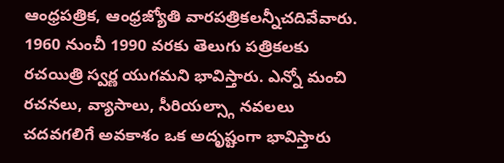ఆంధ్రపత్రిక, ఆంధ్రజ్యోతి వారపత్రికలన్నీచదివేవారు.
1960 నుంచీ 1990 వరకు తెలుగు పత్రికలకు రచయిత్రి స్వర్ణ యుగమని భావిస్తారు. ఎన్నో మంచి రచనలు, వ్యాసాలు, సీరియల్స్గా నవలలు చదవగలిగే అవకాశం ఒక అదృష్టంగా భావిస్తారు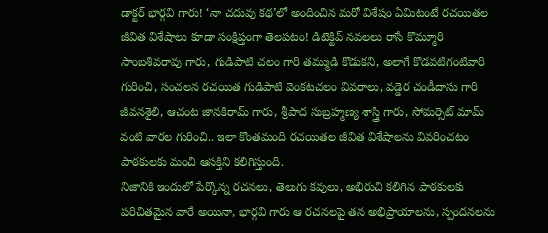డాక్టర్ భార్గవి గారు! ‘నా చదువు కథ’లో అందించిన మరో విశేషం ఏమిటంటే రచయితల జీవిత విశేషాలు కూడా సంక్షిప్తంగా తెలపటం! డిటెక్టివ్ నవలలు రాసే కొమ్మూరి సాంబశివరావు గారు, గుడిపాటి చలం గారి తమ్ముడి కొడుకని, అలాగే కొడవటిగంటివారి గురించి, సంచలన రచయిత గుడిపాటి వెంకటచలం వివరాలు, వడ్డెర చండీదాసు గారి జీవనశైలి, ఆచంట జానకిరామ్ గారు, శ్రీపాద సుబ్రహ్మణ్య శాస్త్రి గారు, సోమర్సెట్ మామ్ వంటి వారల గురించి.. ఇలా కొంతమంది రచయితల జీవిత విశేషాలను వివరించటం పాఠకులకు మంచి ఆసక్తిని కలిగిస్తుంది.
నిజానికి ఇందులో పేర్కొన్న రచనలు, తెలుగు కవులు, అభిరుచి కలిగిన పాఠకులకు పరిచితమైన వారే అయినా, భార్గవి గారు ఆ రచనలపై తన అభిప్రాయాలను, స్పందనలను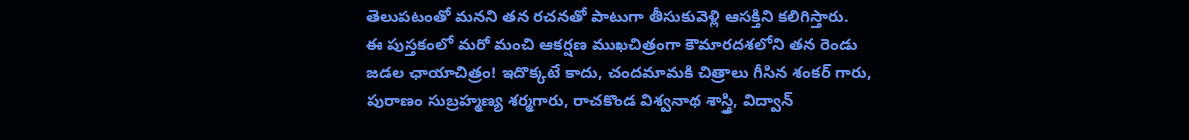తెలుపటంతో మనని తన రచనతో పాటుగా తీసుకువెళ్లి ఆసక్తిని కలిగిస్తారు.
ఈ పుస్తకంలో మరో మంచి ఆకర్షణ ముఖచిత్రంగా కౌమారదశలోని తన రెండు జడల ఛాయాచిత్రం! ఇదొక్కటే కాదు, చందమామకి చిత్రాలు గీసిన శంకర్ గారు, పురాణం సుబ్రహ్మణ్య శర్మగారు, రాచకొండ విశ్వనాథ శాస్త్రి, విద్వాన్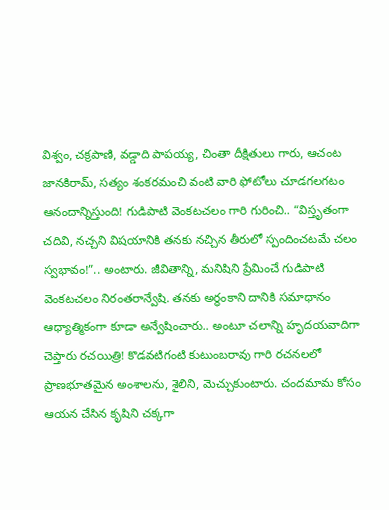విశ్వం, చక్రపాణి, వడ్డాది పాపయ్య, చింతా దీక్షితులు గారు, ఆచంట జానకిరామ్, సత్యం శంకరమంచి వంటి వారి ఫోటోలు చూడగలగటం ఆనందాన్నిస్తుంది! గుడిపాటి వెంకటచలం గారి గురించి.. “విస్తృతంగా చదివి, నచ్చని విషయానికి తనకు నచ్చిన తీరులో స్పందించటమే చలం స్వభావం!”.. అంటారు. జీవితాన్ని, మనిషిని ప్రేమించే గుడిపాటి వెంకటచలం నిరంతరాన్వేషి. తనకు అర్థంకాని దానికి సమాధానం ఆధ్యాత్మికంగా కూడా అన్వేషించారు.. అంటూ చలాన్ని హృదయవాదిగా చెప్తారు రచయిత్రి! కొడవటిగంటి కుటుంబరావు గారి రచనలలో ప్రాణభూతమైన అంశాలను, శైలిని, మెచ్చుకుంటారు. చందమామ కోసం ఆయన చేసిన కృషిని చక్కగా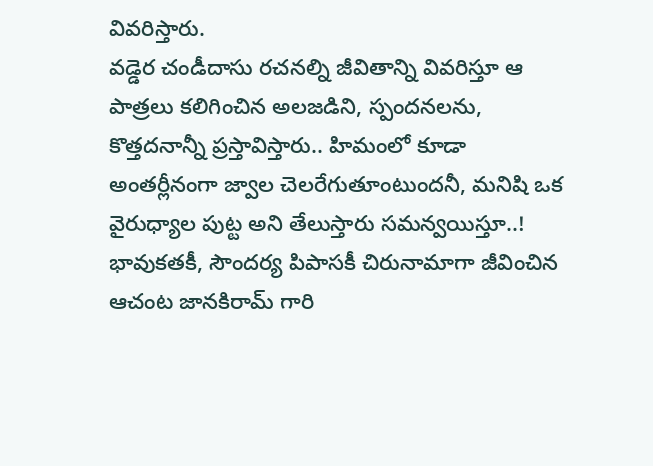వివరిస్తారు.
వడ్డెర చండీదాసు రచనల్ని జీవితాన్ని వివరిస్తూ ఆ పాత్రలు కలిగించిన అలజడిని, స్పందనలను, కొత్తదనాన్నీ ప్రస్తావిస్తారు.. హిమంలో కూడా అంతర్లీనంగా జ్వాల చెలరేగుతూంటుందనీ, మనిషి ఒక వైరుధ్యాల పుట్ట అని తేలుస్తారు సమన్వయిస్తూ..!
భావుకతకీ, సౌందర్య పిపాసకీ చిరునామాగా జీవించిన ఆచంట జానకిరామ్ గారి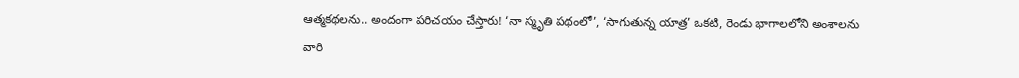ఆత్మకథలను.. అందంగా పరిచయం చేస్తారు! ‘నా స్మృతి పథంలో’, ‘సాగుతున్న యాత్ర’ ఒకటి, రెండు భాగాలలోని అంశాలను వారి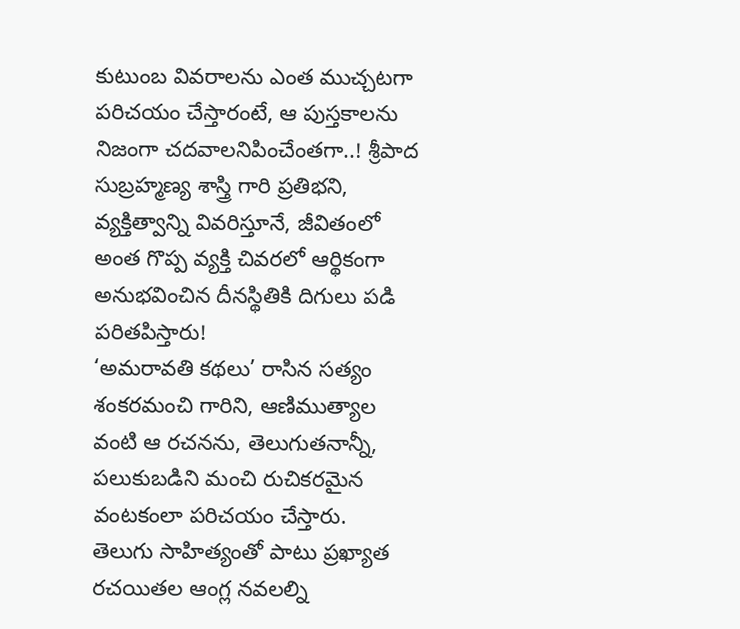కుటుంబ వివరాలను ఎంత ముచ్చటగా పరిచయం చేస్తారంటే, ఆ పుస్తకాలను నిజంగా చదవాలనిపించేంతగా..! శ్రీపాద సుబ్రహ్మణ్య శాస్త్రి గారి ప్రతిభని, వ్యక్తిత్వాన్ని వివరిస్తూనే, జీవితంలో అంత గొప్ప వ్యక్తి చివరలో ఆర్థికంగా అనుభవించిన దీనస్థితికి దిగులు పడి పరితపిస్తారు!
‘అమరావతి కథలు’ రాసిన సత్యం శంకరమంచి గారిని, ఆణిముత్యాల వంటి ఆ రచనను, తెలుగుతనాన్నీ, పలుకుబడిని మంచి రుచికరమైన వంటకంలా పరిచయం చేస్తారు.
తెలుగు సాహిత్యంతో పాటు ప్రఖ్యాత రచయితల ఆంగ్ల నవలల్ని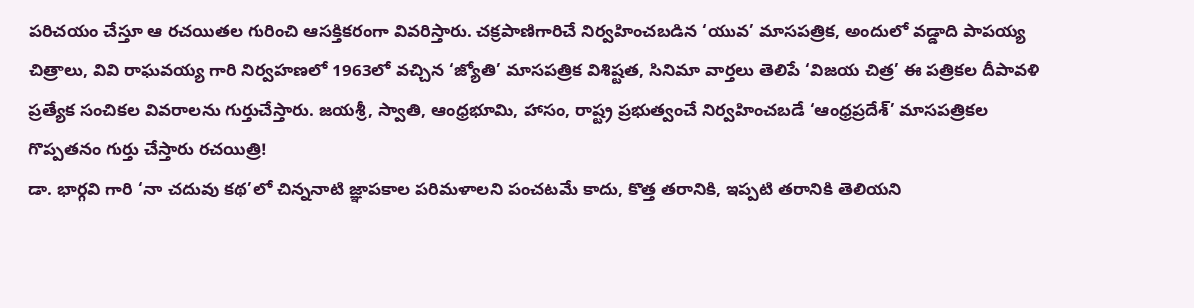పరిచయం చేస్తూ ఆ రచయితల గురించి ఆసక్తికరంగా వివరిస్తారు. చక్రపాణిగారిచే నిర్వహించబడిన ‘యువ’ మాసపత్రిక, అందులో వడ్డాది పాపయ్య చిత్రాలు, వివి రాఘవయ్య గారి నిర్వహణలో 1963లో వచ్చిన ‘జ్యోతి’ మాసపత్రిక విశిష్టత, సినిమా వార్తలు తెలిపే ‘విజయ చిత్ర’ ఈ పత్రికల దీపావళి ప్రత్యేక సంచికల వివరాలను గుర్తుచేస్తారు. జయశ్రీ, స్వాతి, ఆంధ్రభూమి, హాసం, రాష్ట్ర ప్రభుత్వంచే నిర్వహించబడే ‘ఆంధ్రప్రదేశ్’ మాసపత్రికల గొప్పతనం గుర్తు చేస్తారు రచయిత్రి!
డా. భార్గవి గారి ‘నా చదువు కథ’లో చిన్ననాటి జ్ఞాపకాల పరిమళాలని పంచటమే కాదు, కొత్త తరానికి, ఇప్పటి తరానికి తెలియని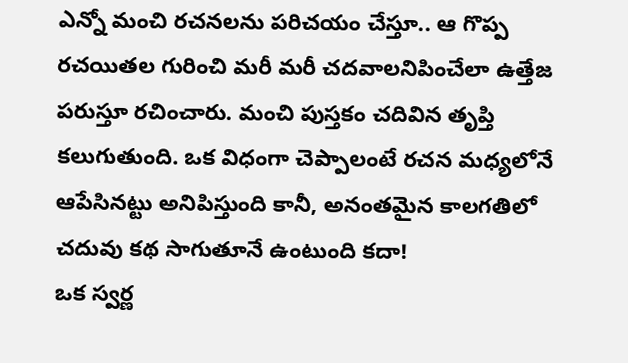ఎన్నో మంచి రచనలను పరిచయం చేస్తూ.. ఆ గొప్ప రచయితల గురించి మరీ మరీ చదవాలనిపించేలా ఉత్తేజ పరుస్తూ రచించారు. మంచి పుస్తకం చదివిన తృప్తి కలుగుతుంది. ఒక విధంగా చెప్పాలంటే రచన మధ్యలోనే ఆపేసినట్టు అనిపిస్తుంది కానీ, అనంతమైన కాలగతిలో చదువు కథ సాగుతూనే ఉంటుంది కదా!
ఒక స్వర్ణ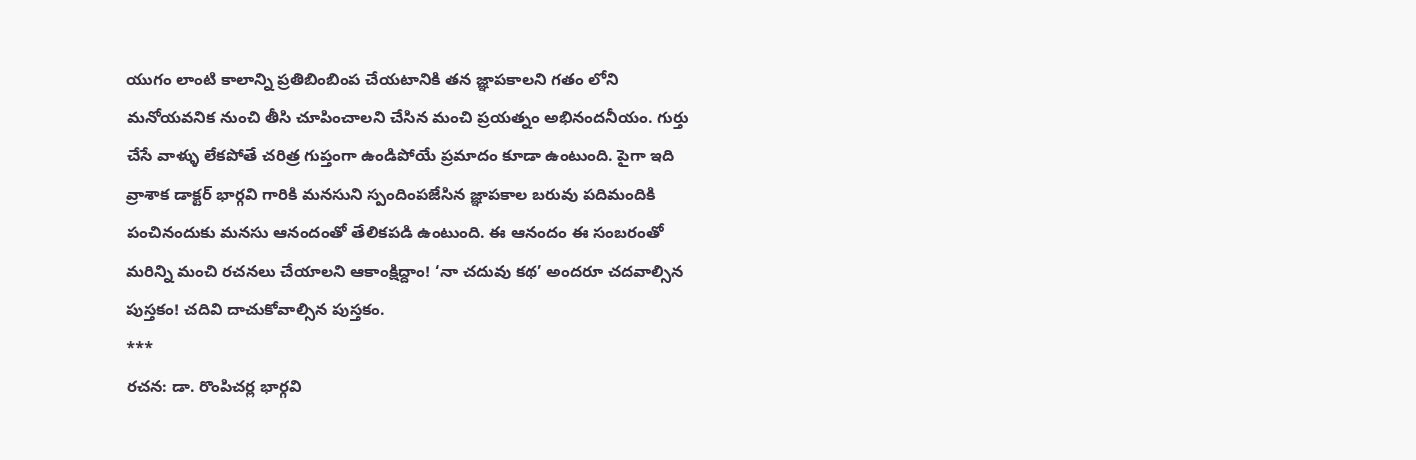యుగం లాంటి కాలాన్ని ప్రతిబింబింప చేయటానికి తన జ్ఞాపకాలని గతం లోని మనోయవనిక నుంచి తీసి చూపించాలని చేసిన మంచి ప్రయత్నం అభినందనీయం. గుర్తు చేసే వాళ్ళు లేకపోతే చరిత్ర గుప్తంగా ఉండిపోయే ప్రమాదం కూడా ఉంటుంది. పైగా ఇది వ్రాశాక డాక్టర్ భార్గవి గారికి మనసుని స్పందింపజేసిన జ్ఞాపకాల బరువు పదిమందికి పంచినందుకు మనసు ఆనందంతో తేలికపడి ఉంటుంది. ఈ ఆనందం ఈ సంబరంతో మరిన్ని మంచి రచనలు చేయాలని ఆకాంక్షిద్దాం! ‘నా చదువు కథ’ అందరూ చదవాల్సిన పుస్తకం! చదివి దాచుకోవాల్సిన పుస్తకం.
***
రచన: డా. రొంపిచర్ల భార్గవి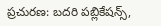ప్రచురణ: బదరి పబ్లికేషన్స్,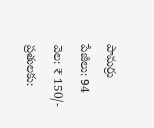పామర్రు
పేజీలు: 94
వెల: ₹ 150/-
ప్రతులకు: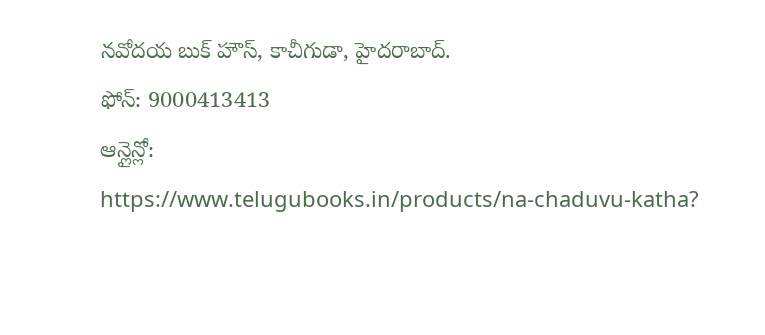నవోదయ బుక్ హౌస్, కాచీగుడా, హైదరాబాద్.
ఫోన్: 9000413413
ఆన్లైన్లో:
https://www.telugubooks.in/products/na-chaduvu-katha?